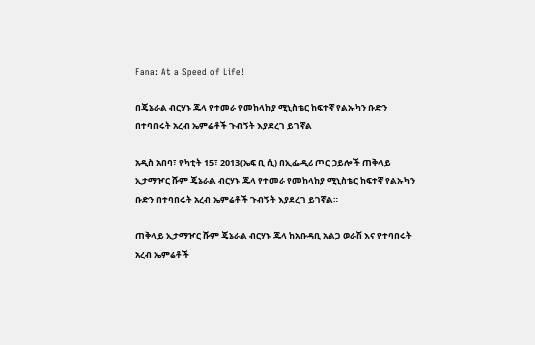Fana: At a Speed of Life!

በጄኔራል ብርሃኑ ጁላ የተመራ የመከላከያ ሚኒስቴር ከፍተኛ የልኡካን ቡድን በተባበሩት አረብ ኤምሬቶች ጉብኝት እያደረገ ይገኛል

አዲስ አበባ፣ የካቲት 15፣ 2013(ኤፍ ቢ ሲ) በኢፌዲሪ ጦር ኃይሎች ጠቅላይ ኢታማዦር ሹም ጄኔራል ብርሃኑ ጁላ የተመራ የመከላከያ ሚኒስቴር ከፍተኛ የልኡካን ቡድን በተባበሩት አረብ ኤምሬቶች ጉብኝት እያደረገ ይገኛል።

ጠቅላይ ኢታማዦር ሹም ጄኔራል ብርሃኑ ጁላ ከአቡዳቢ አልጋ ወራሽ እና የተባበሩት አረብ ኤምሬቶች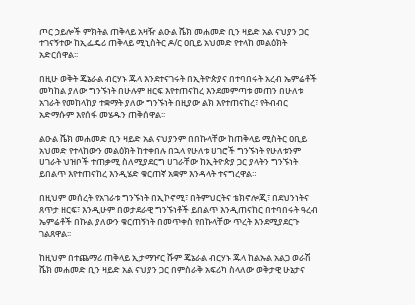ጦር ኃይሎች ምክትል ጠቅላይ አዛዥ ልዑል ሼክ መሐመድ ቢን ዛይድ አል ናህያን ጋር ተገናኝተው ከኢፌዴሪ ጠቅላይ ሚኒስትር ዶ/ር ዐቢይ አህመድ የተላከ መልዕክት አድርሰዋል፡፡

በዚሁ ወቅት ጄኔራል ብርሃኑ ጁላ እንደተናገሩት በኢትዮጵያና በተባበሩት አረብ ኤምሬቶች መካከል ያለው ግንኙነት በሁሉም ዘርፍ እየተጠናከረ እንደመምጣቱ መጠን በሁለቱ አገራት የመከላከያ ተቋማት ያለው ግንኙነት በዚያው ልክ እየተጠናከረ፣ የትብብር አድማሱም እየሰፋ መሄዱን ጠቅሰዋል፡፡

ልዑል ሼክ መሐመድ ቢን ዛይድ አል ናህያንም በበኩላቸው ከጠቅላይ ሚስትር ዐቢይ አህመድ የተላከውን መልዕክት ከተቀበሉ በኋላ የሁለቱ ሀገሮች ግንኙነት የሁለቱንም ሀገራት ህዝቦች ተጠቃሚ ስለሚያደርግ ሀገራቸው ከኢትዮጵያ ጋር ያላትን ግንኙነት ይበልጥ እየተጠናከረ እንዲሄድ ቁርጠኛ አቋም እንዳላት ተናግረዋል።

በዚህም መሰረት የአገራቱ ግንኙነት በኢኮኖሚ፣ በትምህርትና ቴክኖሎጂ፣ በደህንነትና ጸጥታ ዘርፍ፣ እንዲሁም በወታደራዊ ግንኙነቶች ይበልጥ እንዲጠናከር በተባበሩት ዓረብ ኤምሬቶች በኩል ያለውን ቁርጠኝነት በመጥቀስ የበኩላቸው ጥረት እንደሚያደርጉ ገልጸዋል፡፡

ከዚህም በተጨማሪ ጠቅላይ ኢታማዦር ሹም ጄኔራል ብርሃኑ ጁላ ከልኡል አልጋ ወራሽ ሼክ መሐመድ ቢን ዛይድ አል ናህያን ጋር በምስራቅ አፍሪካ ስላለው ወቅታዊ ሁኔታና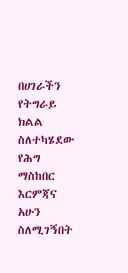በሀገራችን የትግራይ ክልል ስለተካሄደው የሕግ ማስከበር እርምጃና አሁን ስለሚገኝበት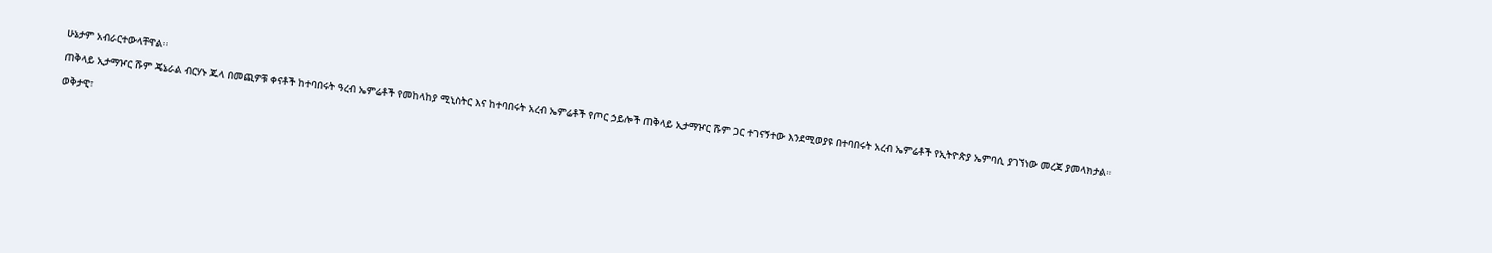ሁኔታም አብራርተውላቸዋል፡፡

ጠቅላይ ኢታማዦር ሹም ጄኔራል ብርሃኑ ጁላ በመጪዎቹ ቀናቶች ከተባበሩት ዓረብ ኤምሬቶች የመከላከያ ሚኒስትር እና ከተባበሩት አረብ ኤምሬቶች የጦር ኃይሎች ጠቅላይ ኢታማዦር ሹም ጋር ተገናኝተው እንደሚወያዩ በተባበሩት አረብ ኤምሬቶች የኢትዮጵያ ኤምባሲ ያገኘነው መረጃ ያመላክታል።

ወቅታዊ፣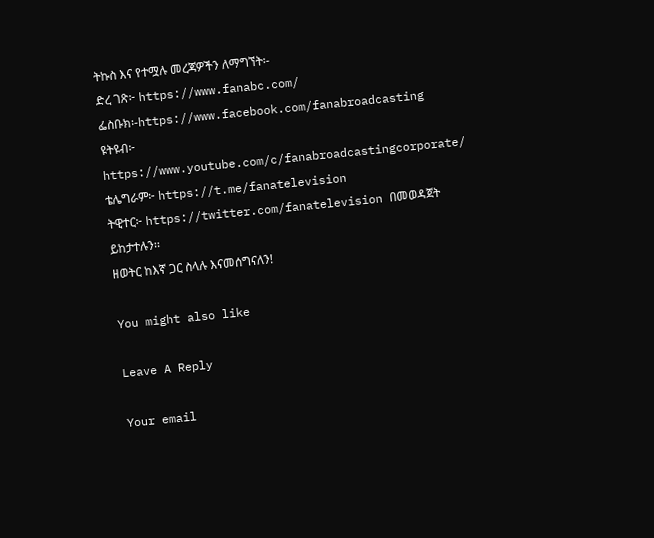ትኩስ እና የተሟሉ መረጃዎችን ለማግኘት፡-
ድረ ገጽ፦ https://www.fanabc.com/
ፌስቡክ፡-https://www.facebook.com/fanabroadcasting
ዩትዩብ፦ https://www.youtube.com/c/fanabroadcastingcorporate/
ቴሌግራም፦ https://t.me/fanatelevision
ትዊተር፦ https://twitter.com/fanatelevision በመወዳጀት ይከታተሉን፡፡
ዘወትር ከእኛ ጋር ስላሉ እናመሰግናለን!

You might also like

Leave A Reply

Your email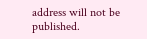address will not be published.